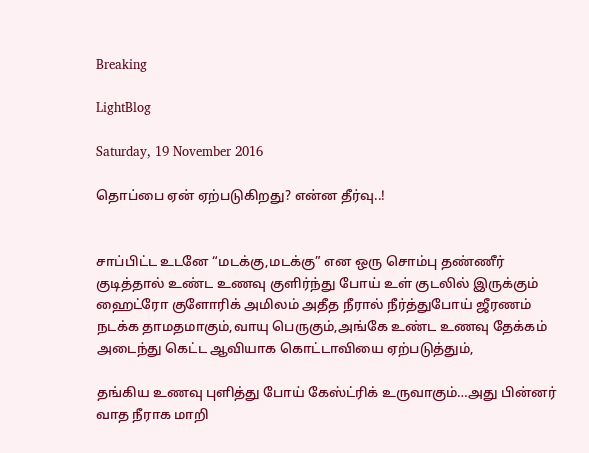Breaking

LightBlog

Saturday, 19 November 2016

தொப்பை ஏன் ஏற்படுகிறது? என்ன தீர்வு..!


சாப்பிட்ட உடனே “மடக்கு,மடக்கு” என ஒரு சொம்பு தண்ணீர் குடித்தால் உண்ட உணவு குளிர்ந்து போய் உள் குடலில் இருக்கும் ஹைட்ரோ குளோரிக் அமிலம் அதீத நீரால் நீர்த்துபோய் ஜீரணம் நடக்க தாமதமாகும்,வாயு பெருகும்,அங்கே உண்ட உணவு தேக்கம் அடைந்து கெட்ட ஆவியாக கொட்டாவியை ஏற்படுத்தும்,

தங்கிய உணவு புளித்து போய் கேஸ்ட்ரிக் உருவாகும்…அது பின்னர் வாத நீராக மாறி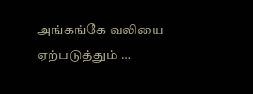அங்கங்கே வலியை ஏற்படுத்தும் …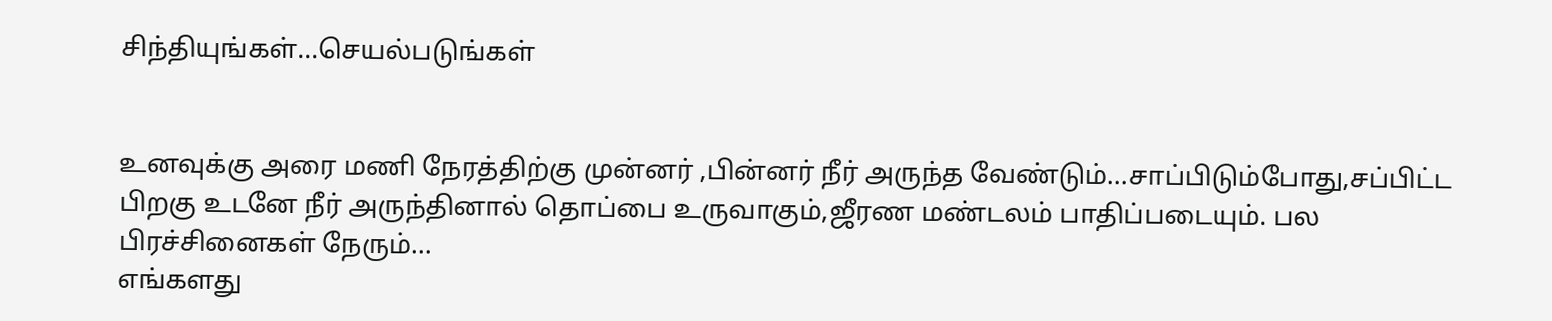சிந்தியுங்கள்…செயல்படுங்கள்


உனவுக்கு அரை மணி நேரத்திற்கு முன்னர் ,பின்னர் நீர் அருந்த வேண்டும்…சாப்பிடும்போது,சப்பிட்ட பிறகு உடனே நீர் அருந்தினால் தொப்பை உருவாகும்,ஜீரண மண்டலம் பாதிப்படையும். பல பிரச்சினைகள் நேரும்…
எங்களது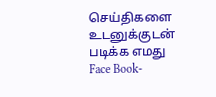செய்திகளை உடனுக்குடன் படிக்க எமது Face Book-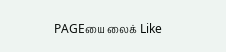PAGEயை லைக் Like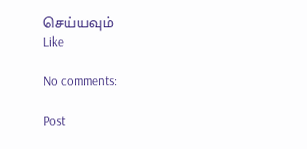செய்யவும்
Like

No comments:

Post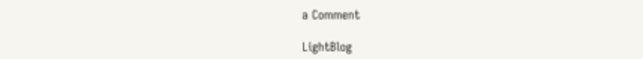a Comment

LightBlog